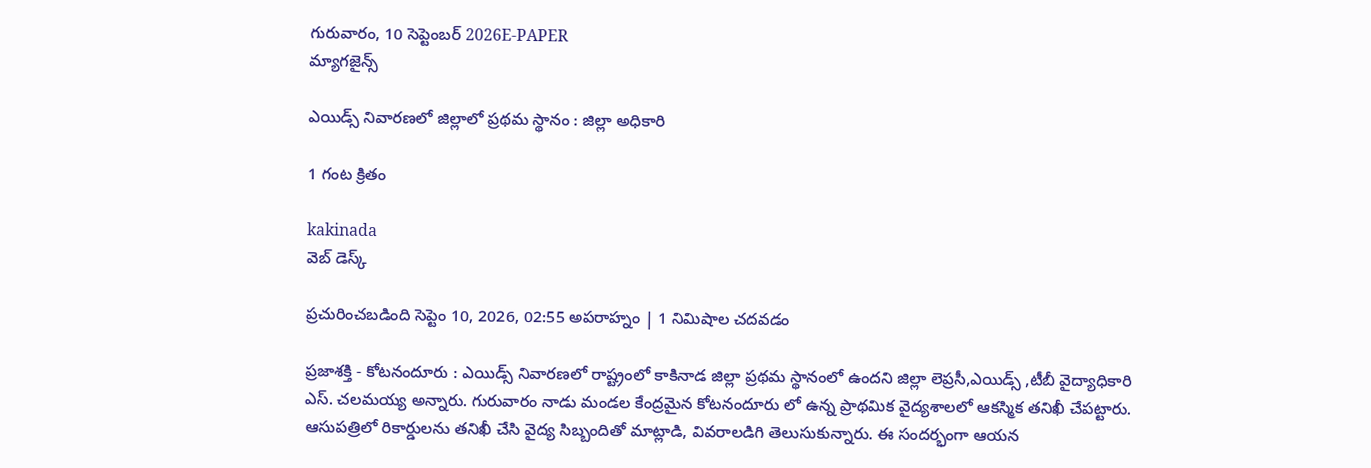గురువారం, 10 సెప్టెంబర్ 2026E-PAPER
మ్యాగజైన్స్

ఎయిడ్స్ నివారణలో జిల్లాలో ప్రథమ స్థానం : జిల్లా అధికారి

1 గంట క్రితం

kakinada
వెబ్ డెస్క్

ప్రచురించబడింది సెప్టెం 10, 2026, 02:55 అపరాహ్నం | 1 నిమిషాల చదవడం

ప్రజాశక్తి - కోటనందూరు : ఎయిడ్స్ నివారణలో రాష్ట్రంలో కాకినాడ జిల్లా ప్రథమ స్థానంలో ఉందని జిల్లా లెప్రసీ,ఎయిడ్స్ ,టీబీ వైద్యాధికారి ఎస్. చలమయ్య అన్నారు. గురువారం నాడు మండల కేంద్రమైన కోటనందూరు లో ఉన్న ప్రాథమిక వైద్యశాలలో ఆకస్మిక తనిఖీ చేపట్టారు. ఆసుపత్రిలో రికార్డులను తనిఖీ చేసి వైద్య సిబ్బందితో మాట్లాడి, వివరాలడిగి తెలుసుకున్నారు. ఈ సందర్భంగా ఆయన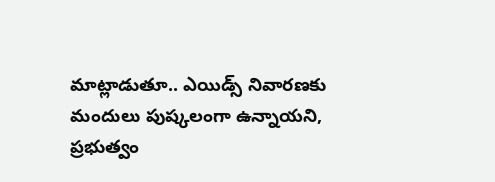మాట్లాడుతూ.. ఎయిడ్స్ నివారణకు మందులు పుష్కలంగా ఉన్నాయని, ప్రభుత్వం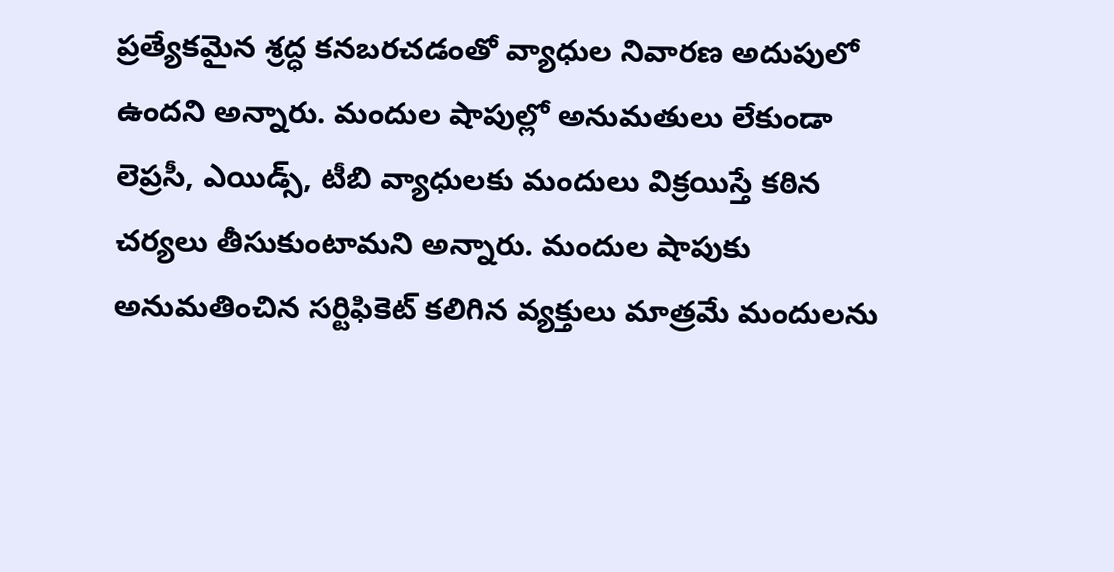ప్రత్యేకమైన శ్రద్ధ కనబరచడంతో వ్యాధుల నివారణ అదుపులో ఉందని అన్నారు. మందుల షాపుల్లో అనుమతులు లేకుండా లెప్రసీ, ఎయిడ్స్, టీబి వ్యాధులకు మందులు విక్రయిస్తే కఠిన చర్యలు తీసుకుంటామని అన్నారు. మందుల షాపుకు అనుమతించిన సర్టిఫికెట్ కలిగిన వ్యక్తులు మాత్రమే మందులను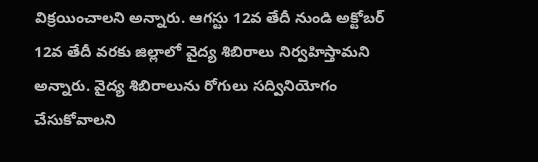విక్రయించాలని అన్నారు. ఆగస్టు 12వ తేదీ నుండి అక్టోబర్ 12వ తేదీ వరకు జిల్లాలో వైద్య శిబిరాలు నిర్వహిస్తామని అన్నారు. వైద్య శిబిరాలును రోగులు సద్వినియోగం చేసుకోవాలని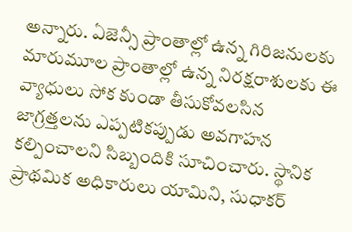అన్నారు. ఏజెన్సీ ప్రాంతాల్లో ఉన్న గిరిజనులకు మారుమూల ప్రాంతాల్లో ఉన్న నిరక్షరాశులకు ఈ వ్యాధులు సోక కుండా తీసుకోవలసిన జాగ్రత్తలను ఎప్పటికప్పుడు అవగాహన కల్పించాలని సిబ్బందికి సూచించారు. స్థానిక ప్రాథమిక అధికారులు యామిని, సుధాకర్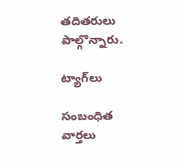తదితరులు పాల్గొన్నారు.

ట్యాగ్‌లు

సంబంధిత వార్తలు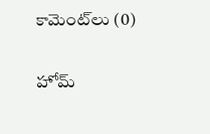కామెంట్‌లు (0)

హోమ్